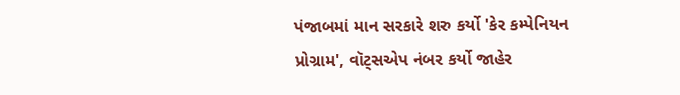પંજાબમાં માન સરકારે શરુ કર્યો 'કેર કમ્પેનિયન પ્રોગ્રામ', વૉટ્સએપ નંબર કર્યો જાહેર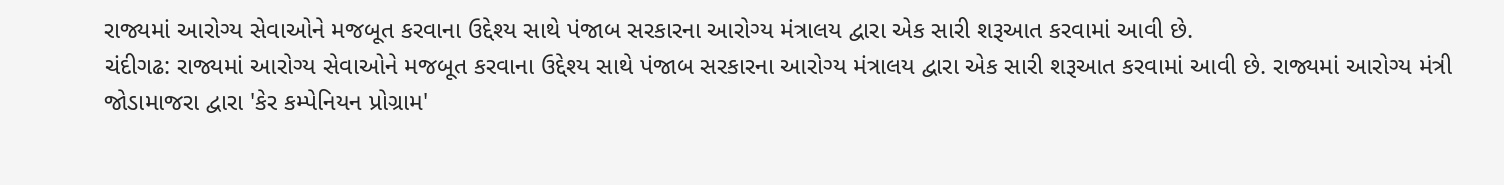રાજ્યમાં આરોગ્ય સેવાઓને મજબૂત કરવાના ઉદ્દેશ્ય સાથે પંજાબ સરકારના આરોગ્ય મંત્રાલય દ્વારા એક સારી શરૂઆત કરવામાં આવી છે.
ચંદીગઢ: રાજ્યમાં આરોગ્ય સેવાઓને મજબૂત કરવાના ઉદ્દેશ્ય સાથે પંજાબ સરકારના આરોગ્ય મંત્રાલય દ્વારા એક સારી શરૂઆત કરવામાં આવી છે. રાજ્યમાં આરોગ્ય મંત્રી જોડામાજરા દ્વારા 'કેર કમ્પેનિયન પ્રોગ્રામ'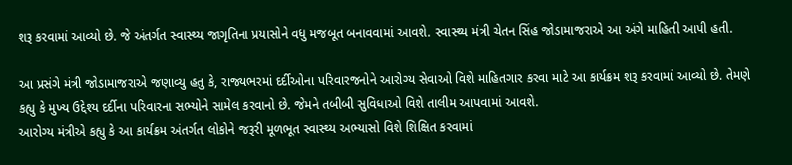શરૂ કરવામાં આવ્યો છે. જે અંતર્ગત સ્વાસ્થ્ય જાગૃતિના પ્રયાસોને વધુ મજબૂત બનાવવામાં આવશે. સ્વાસ્થ્ય મંત્રી ચેતન સિંહ જોડામાજરાએ આ અંગે માહિતી આપી હતી.

આ પ્રસંગે મંત્રી જોડામાજરાએ જણાવ્યુ હતુ કે, રાજ્યભરમાં દર્દીઓના પરિવારજનોને આરોગ્ય સેવાઓ વિશે માહિતગાર કરવા માટે આ કાર્યક્રમ શરૂ કરવામાં આવ્યો છે. તેમણે કહ્યુ કે મુખ્ય ઉદ્દેશ્ય દર્દીના પરિવારના સભ્યોને સામેલ કરવાનો છે. જેમને તબીબી સુવિધાઓ વિશે તાલીમ આપવામાં આવશે.
આરોગ્ય મંત્રીએ કહ્યુ કે આ કાર્યક્રમ અંતર્ગત લોકોને જરૂરી મૂળભૂત સ્વાસ્થ્ય અભ્યાસો વિશે શિક્ષિત કરવામાં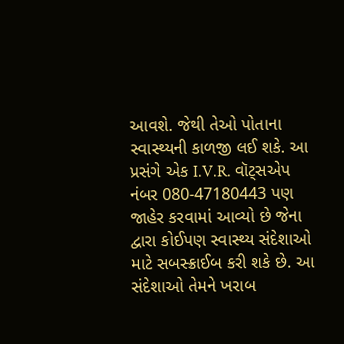આવશે. જેથી તેઓ પોતાના સ્વાસ્થ્યની કાળજી લઈ શકે. આ પ્રસંગે એક I.V.R. વૉટ્સએપ નંબર 080-47180443 પણ જાહેર કરવામાં આવ્યો છે જેના દ્વારા કોઈપણ સ્વાસ્થ્ય સંદેશાઓ માટે સબસ્ક્રાઈબ કરી શકે છે. આ સંદેશાઓ તેમને ખરાબ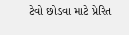ટેવો છોડવા માટે પ્રેરિત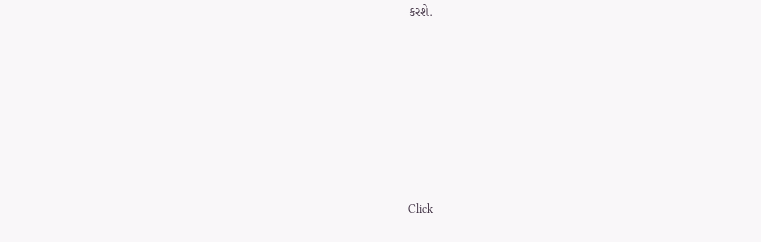કરશે.












Click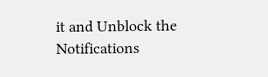it and Unblock the Notifications